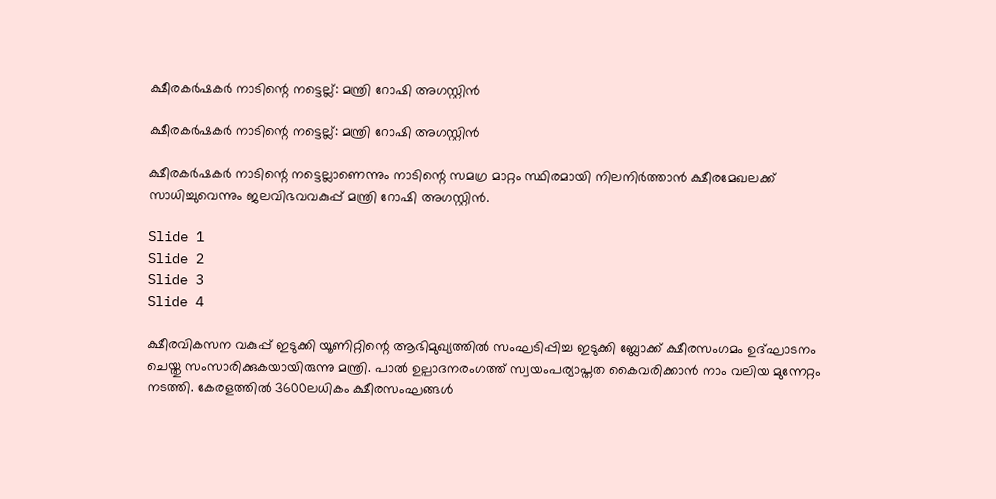ക്ഷീരകർഷകർ നാടിന്റെ നട്ടെല്ല്: മന്ത്രി റോഷി അഗസ്റ്റിൻ

ക്ഷീരകർഷകർ നാടിന്റെ നട്ടെല്ല്: മന്ത്രി റോഷി അഗസ്റ്റിൻ

ക്ഷീരകർഷകർ നാടിന്റെ നട്ടെല്ലാണെന്നും നാടിന്റെ സമഗ്ര മാറ്റം സ്ഥിരമായി നിലനിർത്താൻ ക്ഷീരമേഖലക്ക് സാധിച്ചുവെന്നും ജലവിഭവവകുപ്പ് മന്ത്രി റോഷി അഗസ്റ്റിന്‍.

Slide 1
Slide 2
Slide 3
Slide 4

ക്ഷീരവികസന വകുപ്പ് ഇടുക്കി യൂണിറ്റിന്റെ ആഭിമുഖ്യത്തില്‍ സംഘടിപ്പിച്ച ഇടുക്കി ബ്ലോക്ക് ക്ഷീരസംഗമം ഉദ്ഘാടനം ചെയ്തു സംസാരിക്കുകയായിരുന്നു മന്ത്രി. പാൽ ഉല്പാദനരംഗത്ത് സ്വയംപര്യാപ്തത കൈവരിക്കാൻ നാം വലിയ മുന്നേറ്റം നടത്തി. കേരളത്തിൽ 3600ലധികം ക്ഷീരസംഘങ്ങൾ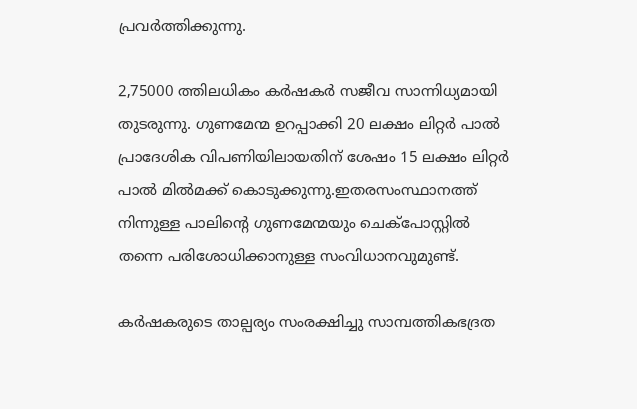പ്രവർത്തിക്കുന്നു.

2,75000 ത്തിലധികം കർഷകർ സജീവ സാന്നിധ്യമായി തുടരുന്നു. ഗുണമേന്മ ഉറപ്പാക്കി 20 ലക്ഷം ലിറ്റർ പാൽ പ്രാദേശിക വിപണിയിലായതിന് ശേഷം 15 ലക്ഷം ലിറ്റർ പാൽ മിൽമക്ക് കൊടുക്കുന്നു.ഇതരസംസ്ഥാനത്ത് നിന്നുള്ള പാലിന്റെ ഗുണമേന്മയും ചെക്പോസ്റ്റിൽ തന്നെ പരിശോധിക്കാനുള്ള സംവിധാനവുമുണ്ട്.

കർഷകരുടെ താല്പര്യം സംരക്ഷിച്ചു സാമ്പത്തികഭദ്രത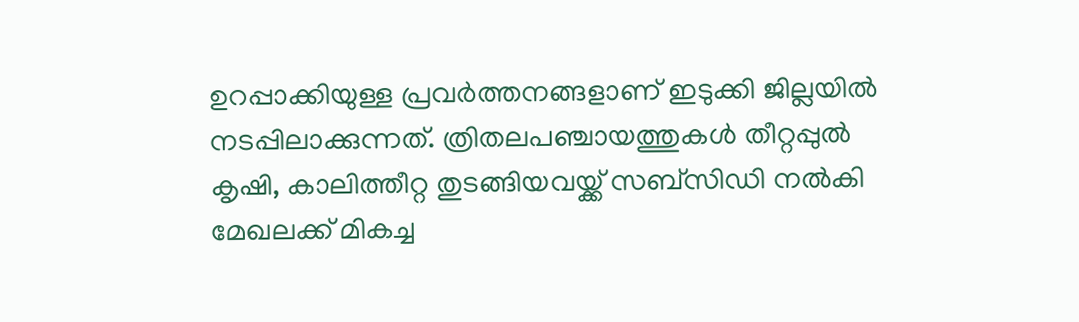ഉറപ്പാക്കിയുള്ള പ്രവർത്തനങ്ങളാണ് ഇടുക്കി ജില്ലയിൽ നടപ്പിലാക്കുന്നത്. ത്രിതലപഞ്ചായത്തുകൾ തീറ്റപ്പുൽ കൃഷി, കാലിത്തീറ്റ തുടങ്ങിയവയ്ക്ക് സബ്‌സിഡി നൽകി മേഖലക്ക് മികച്ച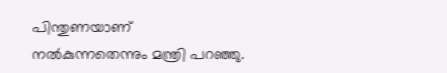പിന്തുണയാണ് നൽകുന്നതെന്നും മന്ത്രി പറഞ്ഞു.